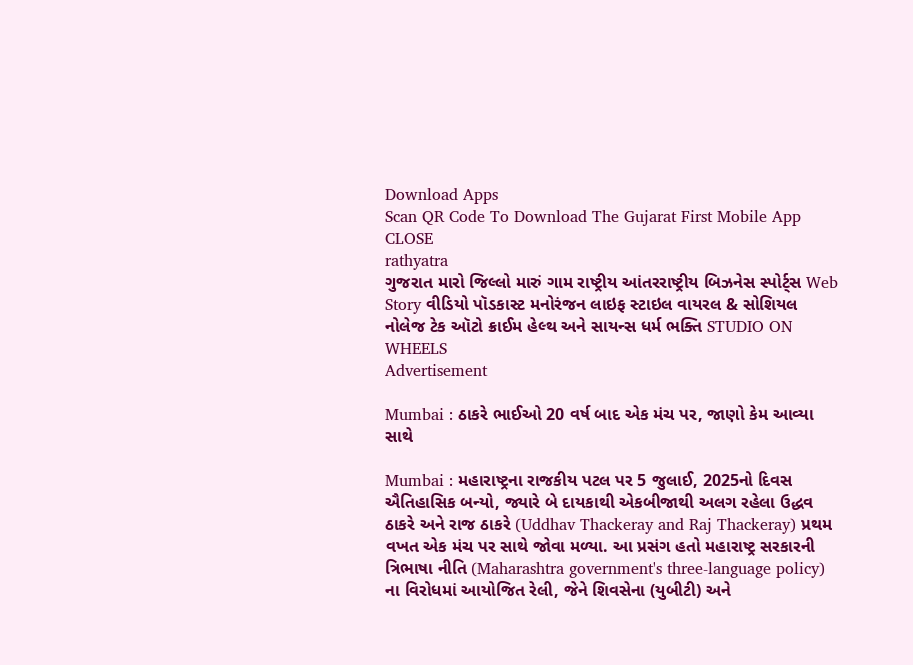Download Apps
Scan QR Code To Download The Gujarat First Mobile App CLOSE
rathyatra
ગુજરાત મારો જિલ્લો મારું ગામ રાષ્ટ્રીય આંતરરાષ્ટ્રીય બિઝનેસ સ્પોર્ટ્સ Web Story વીડિયો પૉડકાસ્ટ મનોરંજન લાઇફ સ્ટાઇલ વાયરલ & સોશિયલ નોલેજ ટેક ઑટો ક્રાઈમ હેલ્થ અને સાયન્સ ધર્મ ભક્તિ STUDIO ON WHEELS
Advertisement

Mumbai : ઠાકરે ભાઈઓ 20 વર્ષ બાદ એક મંચ પર, જાણો કેમ આવ્યા સાથે

Mumbai : મહારાષ્ટ્રના રાજકીય પટલ પર 5 જુલાઈ, 2025નો દિવસ ઐતિહાસિક બન્યો, જ્યારે બે દાયકાથી એકબીજાથી અલગ રહેલા ઉદ્ધવ ઠાકરે અને રાજ ઠાકરે (Uddhav Thackeray and Raj Thackeray) પ્રથમ વખત એક મંચ પર સાથે જોવા મળ્યા. આ પ્રસંગ હતો મહારાષ્ટ્ર સરકારની ત્રિભાષા નીતિ (Maharashtra government's three-language policy) ના વિરોધમાં આયોજિત રેલી, જેને શિવસેના (યુબીટી) અને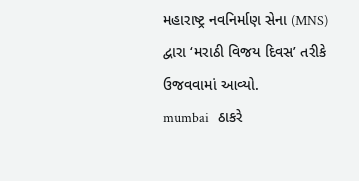મહારાષ્ટ્ર નવનિર્માણ સેના (MNS) દ્વારા ‘મરાઠી વિજય દિવસ’ તરીકે ઉજવવામાં આવ્યો.
mumbai   ઠાકરે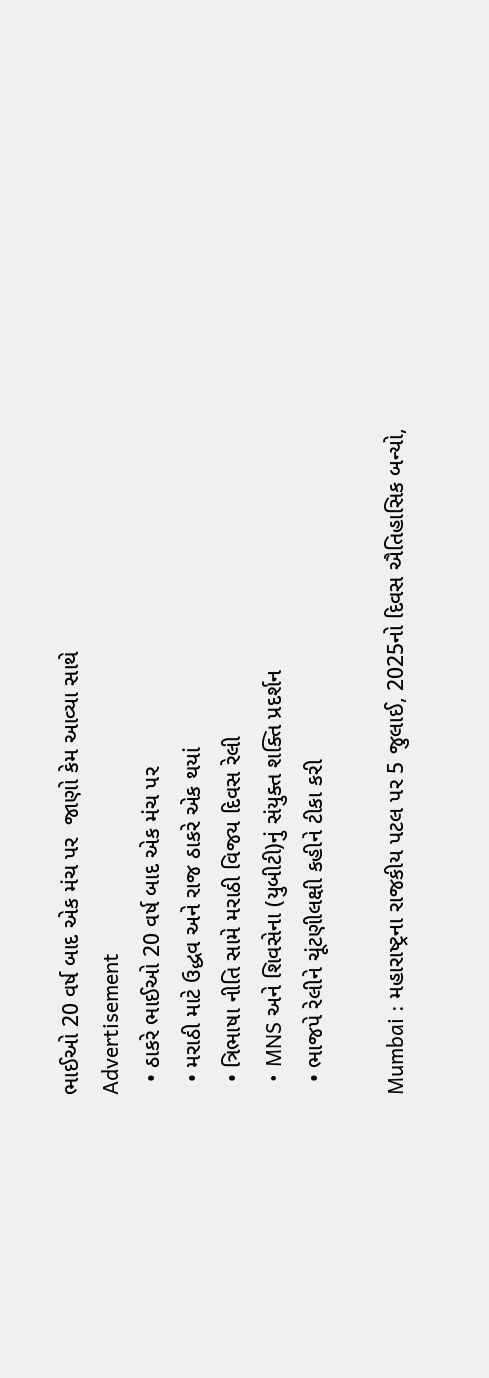ભાઈઓ 20 વર્ષ બાદ એક મંચ પર  જાણો કેમ આવ્યા સાથે
Advertisement
  • ઠાકરે ભાઈઓ 20 વર્ષ બાદ એક મંચ પર
  • મરાઠી માટે ઉદ્ધવ અને રાજ ઠાકરે એક થયાં
  • ત્રિભાષા નીતિ સામે મરાઠી વિજય દિવસ રેલી
  • MNS અને શિવસેના (યુબીટી)નું સંયુક્ત શક્તિ પ્રદર્શન
  • ભાજપે રેલીને ચૂંટણીલક્ષી કહીને ટીકા કરી

Mumbai : મહારાષ્ટ્રના રાજકીય પટલ પર 5 જુલાઈ, 2025નો દિવસ ઐતિહાસિક બન્યો,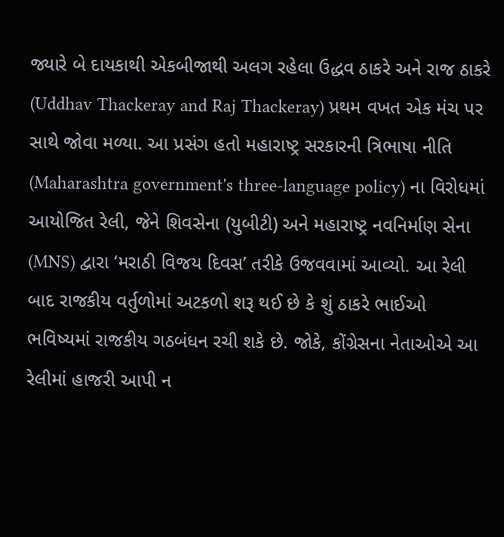જ્યારે બે દાયકાથી એકબીજાથી અલગ રહેલા ઉદ્ધવ ઠાકરે અને રાજ ઠાકરે (Uddhav Thackeray and Raj Thackeray) પ્રથમ વખત એક મંચ પર સાથે જોવા મળ્યા. આ પ્રસંગ હતો મહારાષ્ટ્ર સરકારની ત્રિભાષા નીતિ (Maharashtra government's three-language policy) ના વિરોધમાં આયોજિત રેલી, જેને શિવસેના (યુબીટી) અને મહારાષ્ટ્ર નવનિર્માણ સેના (MNS) દ્વારા ‘મરાઠી વિજય દિવસ’ તરીકે ઉજવવામાં આવ્યો. આ રેલી બાદ રાજકીય વર્તુળોમાં અટકળો શરૂ થઈ છે કે શું ઠાકરે ભાઈઓ ભવિષ્યમાં રાજકીય ગઠબંધન રચી શકે છે. જોકે, કોંગ્રેસના નેતાઓએ આ રેલીમાં હાજરી આપી ન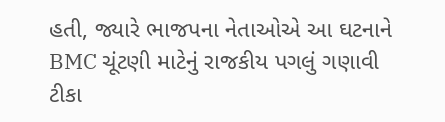હતી, જ્યારે ભાજપના નેતાઓએ આ ઘટનાને BMC ચૂંટણી માટેનું રાજકીય પગલું ગણાવી ટીકા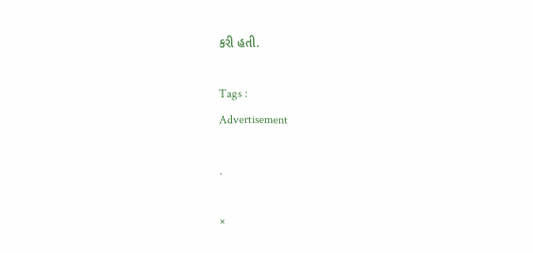કરી હતી.

Tags :
Advertisement

.

×